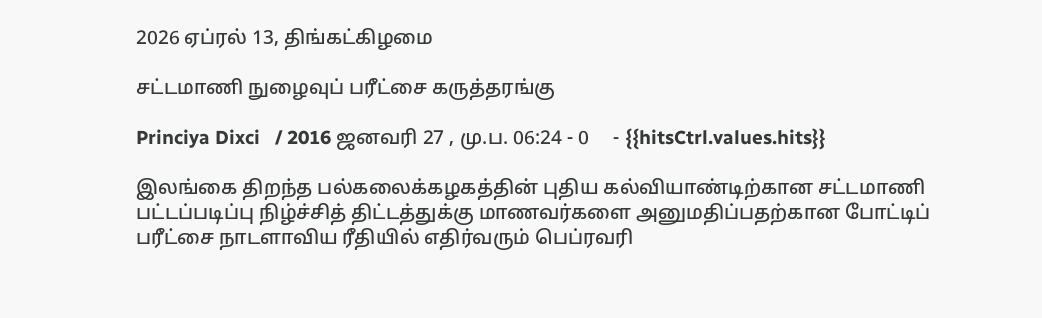2026 ஏப்ரல் 13, திங்கட்கிழமை

சட்டமாணி நுழைவுப் பரீட்சை கருத்தரங்கு

Princiya Dixci   / 2016 ஜனவரி 27 , மு.ப. 06:24 - 0     - {{hitsCtrl.values.hits}}

இலங்கை திறந்த பல்கலைக்கழகத்தின் புதிய கல்வியாண்டிற்கான சட்டமாணி பட்டப்படிப்பு நிழ்ச்சித் திட்டத்துக்கு மாணவர்களை அனுமதிப்பதற்கான போட்டிப் பரீட்சை நாடளாவிய ரீதியில் எதிர்வரும் பெப்ரவரி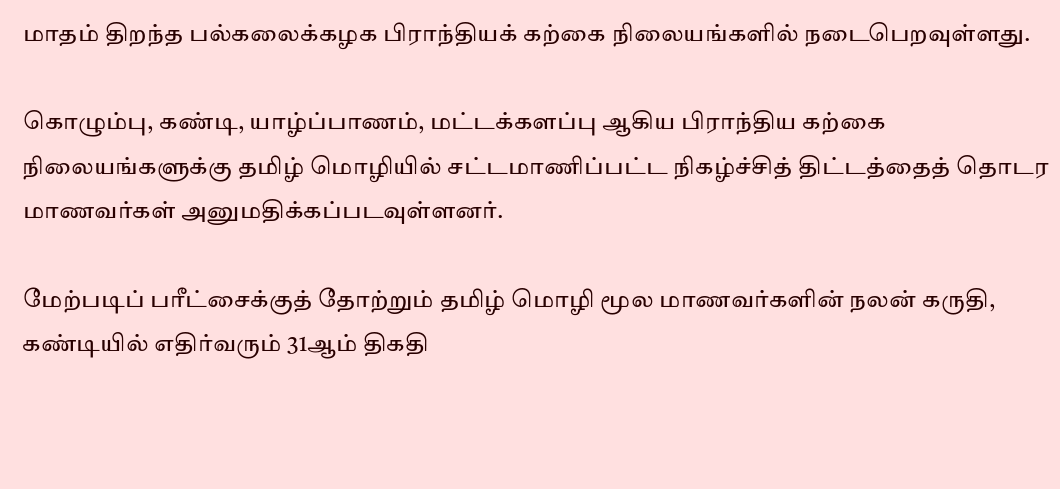மாதம் திறந்த பல்கலைக்கழக பிராந்தியக் கற்கை நிலையங்களில் நடைபெறவுள்ளது.

கொழும்பு, கண்டி, யாழ்ப்பாணம், மட்டக்களப்பு ஆகிய பிராந்திய கற்கை நிலையங்களுக்கு தமிழ் மொழியில் சட்டமாணிப்பட்ட நிகழ்ச்சித் திட்டத்தைத் தொடர மாணவர்கள் அனுமதிக்கப்படவுள்ளனர்.

மேற்படிப் பரீட்சைக்குத் தோற்றும் தமிழ் மொழி மூல மாணவர்களின் நலன் கருதி, கண்டியில் எதிர்வரும் 31ஆம் திகதி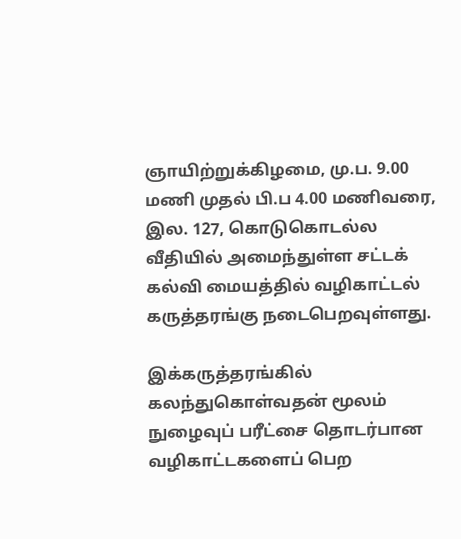ஞாயிற்றுக்கிழமை, மு.ப. 9.00 மணி முதல் பி.ப 4.00 மணிவரை, இல. 127, கொடுகொடல்ல வீதியில் அமைந்துள்ள சட்டக் கல்வி மையத்தில் வழிகாட்டல் கருத்தரங்கு நடைபெறவுள்ளது.

இக்கருத்தரங்கில் கலந்துகொள்வதன் மூலம் நுழைவுப் பரீட்சை தொடர்பான வழிகாட்டகளைப் பெற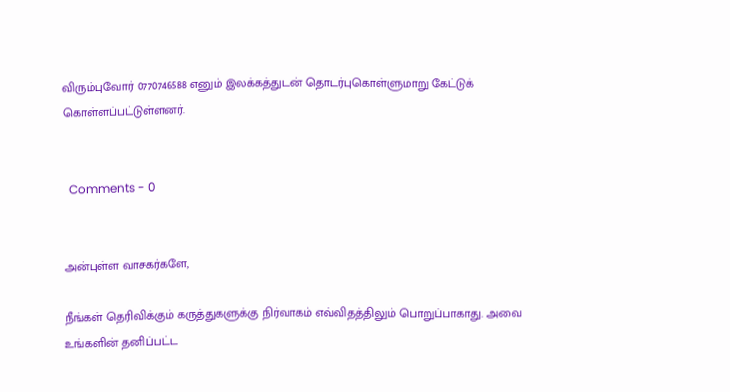விரும்புவோர் 0770746588 எனும் இலக்கத்துடன் தொடர்புகொள்ளுமாறு கேட்டுக் கொள்ளப்பட்டுள்ளனர்.


  Comments - 0


அன்புள்ள வாசகர்களே,

நீங்கள் தெரிவிக்கும் கருத்துகளுக்கு நிர்வாகம் எவ்விதத்திலும் பொறுப்பாகாது. அவை உங்களின் தனிப்பட்ட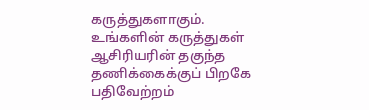கருத்துகளாகும். உங்களின் கருத்துகள் ஆசிரியரின் தகுந்த தணிக்கைக்குப் பிறகே பதிவேற்றம்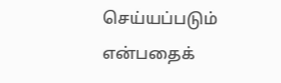செய்யப்படும் என்பதைக்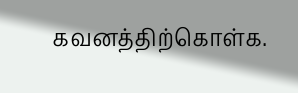கவனத்திற்கொள்க.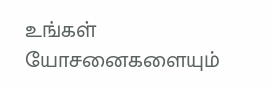உங்கள் யோசனைகளையும்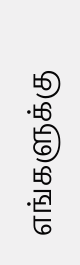எங்களுக்கு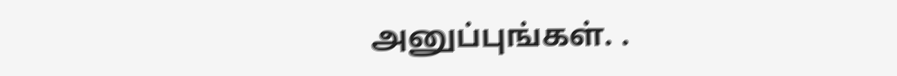அனுப்புங்கள். .